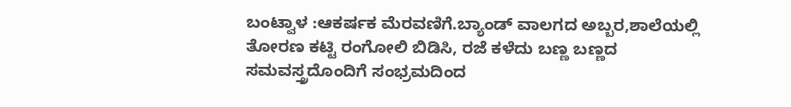ಬಂಟ್ವಾಳ :ಆಕರ್ಷಕ ಮೆರವಣಿಗೆ.ಬ್ಯಾಂಡ್ ವಾಲಗದ ಅಬ್ಬರ,ಶಾಲೆಯಲ್ಲಿ ತೋರಣ ಕಟ್ಟಿ ರಂಗೋಲಿ ಬಿಡಿಸಿ, ರಜೆ ಕಳೆದು ಬಣ್ಣ ಬಣ್ಣದ ಸಮವಸ್ತ್ರದೊಂದಿಗೆ ಸಂಭ್ರಮದಿಂದ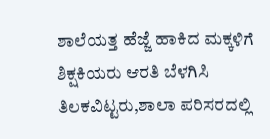ಶಾಲೆಯತ್ತ ಹೆಜ್ಜೆ ಹಾಕಿದ ಮಕ್ಕಳಿಗೆ ಶಿಕ್ಷಕಿಯರು ಆರತಿ ಬೆಳಗಿಸಿ ತಿಲಕವಿಟ್ಟರು,ಶಾಲಾ ಪರಿಸರದಲ್ಲಿ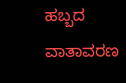ಹಬ್ಬದ ವಾತಾವರಣ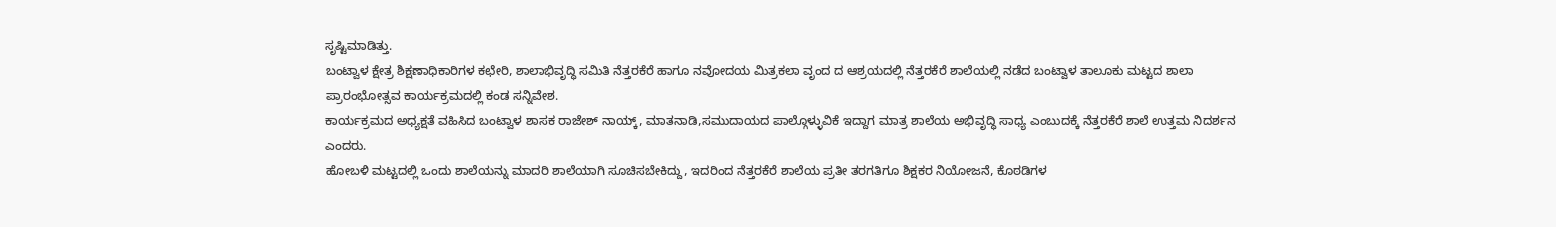ಸೃಷ್ಟಿಮಾಡಿತ್ತು.
ಬಂಟ್ವಾಳ ಕ್ಷೇತ್ರ ಶಿಕ್ಷಣಾಧಿಕಾರಿಗಳ ಕಛೇರಿ, ಶಾಲಾಭಿವೃದ್ಧಿ ಸಮಿತಿ ನೆತ್ತರಕೆರೆ ಹಾಗೂ ನವೋದಯ ಮಿತ್ರಕಲಾ ವೃಂದ ದ ಆಶ್ರಯದಲ್ಲಿ ನೆತ್ತರಕೆರೆ ಶಾಲೆಯಲ್ಲಿ ನಡೆದ ಬಂಟ್ವಾಳ ತಾಲೂಕು ಮಟ್ಟದ ಶಾಲಾ ಪ್ರಾರಂಭೋತ್ಸವ ಕಾರ್ಯಕ್ರಮದಲ್ಲಿ ಕಂಡ ಸನ್ನಿವೇಶ.
ಕಾರ್ಯಕ್ರಮದ ಅಧ್ಯಕ್ಷತೆ ವಹಿಸಿದ ಬಂಟ್ವಾಳ ಶಾಸಕ ರಾಜೇಶ್ ನಾಯ್ಕ್, ಮಾತನಾಡಿ,ಸಮುದಾಯದ ಪಾಲ್ಗೊಳ್ಳುವಿಕೆ ಇದ್ದಾಗ ಮಾತ್ರ ಶಾಲೆಯ ಅಭಿವೃದ್ಧಿ ಸಾಧ್ಯ ಎಂಬುದಕ್ಕೆ ನೆತ್ತರಕೆರೆ ಶಾಲೆ ಉತ್ತಮ ನಿದರ್ಶನ ಎಂದರು.
ಹೋಬಳಿ ಮಟ್ಟದಲ್ಲಿ ಒಂದು ಶಾಲೆಯನ್ನು ಮಾದರಿ ಶಾಲೆಯಾಗಿ ಸೂಚಿಸಬೇಕಿದ್ದು, ಇದರಿಂದ ನೆತ್ತರಕೆರೆ ಶಾಲೆಯ ಪ್ರತೀ ತರಗತಿಗೂ ಶಿಕ್ಷಕರ ನಿಯೋಜನೆ, ಕೊಠಡಿಗಳ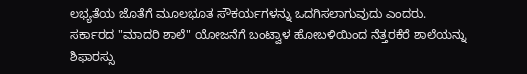ಲಭ್ಯತೆಯ ಜೊತೆಗೆ ಮೂಲಭೂತ ಸೌಕರ್ಯಗಳನ್ನು ಒದಗಿಸಲಾಗುವುದು ಎಂದರು.
ಸರ್ಕಾರದ "ಮಾದರಿ ಶಾಲೆ" ಯೋಜನೆಗೆ ಬಂಟ್ವಾಳ ಹೋಬಳಿಯಿಂದ ನೆತ್ತರಕೆರೆ ಶಾಲೆಯನ್ನು ಶಿಫಾರಸ್ಸು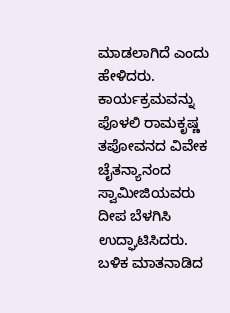ಮಾಡಲಾಗಿದೆ ಎಂದು ಹೇಳಿದರು.
ಕಾರ್ಯಕ್ರಮವನ್ನು ಪೊಳಲಿ ರಾಮಕೃಷ್ಣ ತಪೋವನದ ವಿವೇಕ ಚೈತನ್ಯಾನಂದ ಸ್ವಾಮೀಜಿಯವರು ದೀಪ ಬೆಳಗಿಸಿ ಉದ್ಘಾಟಿಸಿದರು. ಬಳಿಕ ಮಾತನಾಡಿದ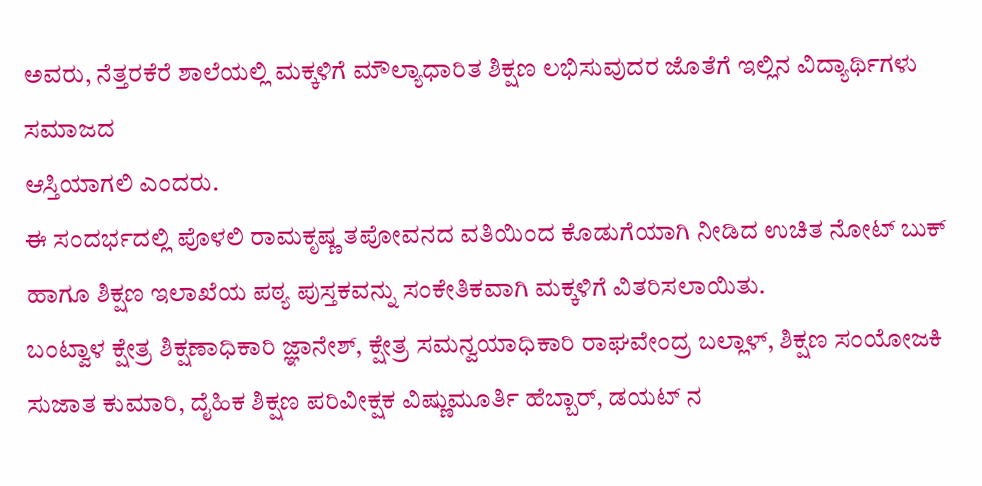ಅವರು, ನೆತ್ತರಕೆರೆ ಶಾಲೆಯಲ್ಲಿ ಮಕ್ಕಳಿಗೆ ಮೌಲ್ಯಾಧಾರಿತ ಶಿಕ್ಷಣ ಲಭಿಸುವುದರ ಜೊತೆಗೆ ಇಲ್ಲಿನ ವಿದ್ಯಾರ್ಥಿಗಳು ಸಮಾಜದ
ಆಸ್ತಿಯಾಗಲಿ ಎಂದರು.
ಈ ಸಂದರ್ಭದಲ್ಲಿ ಪೊಳಲಿ ರಾಮಕೃಷ್ಣ ತಪೋವನದ ವತಿಯಿಂದ ಕೊಡುಗೆಯಾಗಿ ನೀಡಿದ ಉಚಿತ ನೋಟ್ ಬುಕ್ ಹಾಗೂ ಶಿಕ್ಷಣ ಇಲಾಖೆಯ ಪಠ್ಯ ಪುಸ್ತಕವನ್ನು ಸಂಕೇತಿಕವಾಗಿ ಮಕ್ಕಳಿಗೆ ವಿತರಿಸಲಾಯಿತು.
ಬಂಟ್ವಾಳ ಕ್ಷೇತ್ರ ಶಿಕ್ಷಣಾಧಿಕಾರಿ ಜ್ಞಾನೇಶ್, ಕ್ಷೇತ್ರ ಸಮನ್ವಯಾಧಿಕಾರಿ ರಾಘವೇಂದ್ರ ಬಲ್ಲಾಳ್, ಶಿಕ್ಷಣ ಸಂಯೋಜಕಿ ಸುಜಾತ ಕುಮಾರಿ, ದೈಹಿಕ ಶಿಕ್ಷಣ ಪರಿವೀಕ್ಷಕ ವಿಷ್ಣುಮೂರ್ತಿ ಹೆಬ್ಬಾರ್, ಡಯಟ್ ನ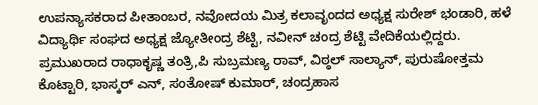ಉಪನ್ಯಾಸಕರಾದ ಪೀತಾಂಬರ, ನವೋದಯ ಮಿತ್ರ ಕಲಾವೃಂದದ ಅಧ್ಯಕ್ಷ ಸುರೇಶ್ ಭಂಡಾರಿ, ಹಳೆ ವಿದ್ಯಾರ್ಥಿ ಸಂಘದ ಅಧ್ಯಕ್ಷ ಜ್ಯೋತೀಂದ್ರ ಶೆಟ್ಟಿ, ನವೀನ್ ಚಂದ್ರ ಶೆಟ್ಟಿ ವೇದಿಕೆಯಲ್ಲಿದ್ದರು.
ಪ್ರಮುಖರಾದ ರಾಧಾಕೃಷ್ಣ ತಂತ್ರಿ,ಪಿ ಸುಬ್ರಮಣ್ಯ ರಾವ್, ವಿಠ್ಠಲ್ ಸಾಲ್ಯಾನ್, ಪುರುಷೋತ್ತಮ ಕೊಟ್ಟಾರಿ, ಭಾಸ್ಕರ್ ಎನ್, ಸಂತೋಷ್ ಕುಮಾರ್, ಚಂದ್ರಹಾಸ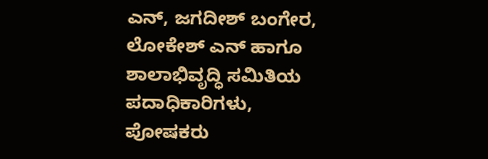ಎನ್, ಜಗದೀಶ್ ಬಂಗೇರ, ಲೋಕೇಶ್ ಎನ್ ಹಾಗೂ ಶಾಲಾಭಿವೃದ್ಧಿ ಸಮಿತಿಯ ಪದಾಧಿಕಾರಿಗಳು, ಪೋಷಕರು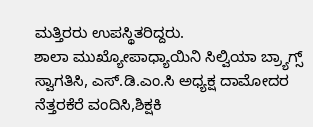ಮತ್ತಿರರು ಉಪಸ್ಥಿತರಿದ್ದರು.
ಶಾಲಾ ಮುಖ್ಯೋಪಾಧ್ಯಾಯಿನಿ ಸಿಲ್ವಿಯಾ ಬ್ರ್ಯಾಗ್ಸ್ ಸ್ವಾಗತಿಸಿ, ಎಸ್.ಡಿ.ಎಂ.ಸಿ ಅಧ್ಯಕ್ಷ ದಾಮೋದರ ನೆತ್ತರಕೆರೆ ವಂದಿಸಿ,ಶಿಕ್ಷಕಿ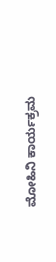ಮೋಹಿನಿ ಕಾರ್ಯಕ್ರಮ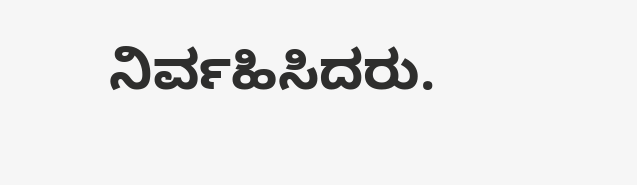ನಿರ್ವಹಿಸಿದರು.